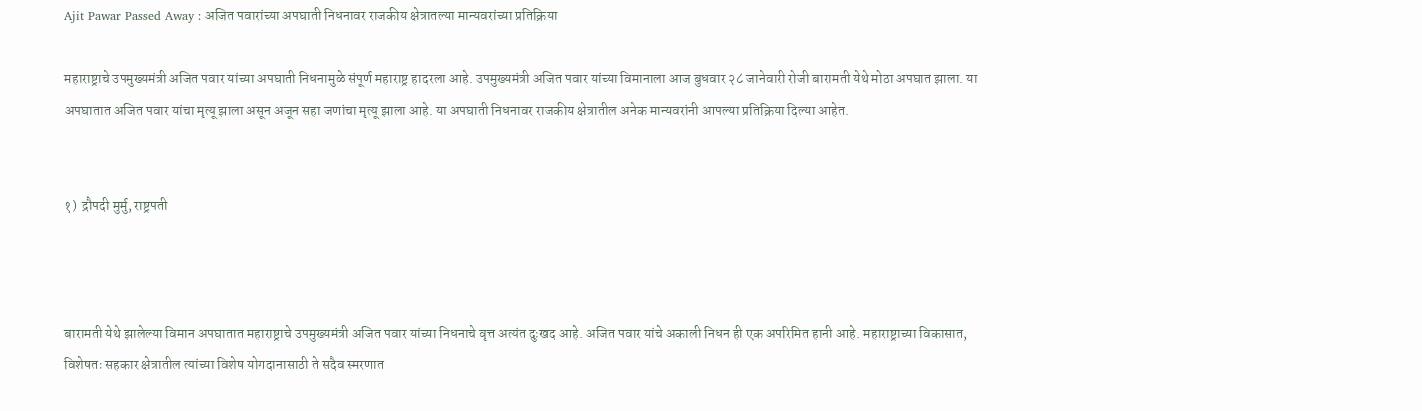Ajit Pawar Passed Away : अजित पवारांच्या अपघाती निधनावर राजकीय क्षेत्रातल्या मान्यवरांच्या प्रतिक्रिया

महाराष्ट्राचे उपमुख्यमंत्री अजित पवार यांच्या अपघाती निधनामुळे संपूर्ण महाराष्ट्र हादरला आहे. उपमुख्यमंत्री अजित पवार यांच्या विमानाला आज बुधवार २८ जानेवारी रोजी बारामती येथे मोठा अपघात झाला. या अपघातात अजित पवार यांचा मृत्यू झाला असून अजून सहा जणांचा मृत्यू झाला आहे. या अपघाती निधनावर राजकीय क्षेत्रातील अनेक मान्यवरांनी आपल्या प्रतिक्रिया दिल्या आहेत.


१)  द्रौपदी मुर्मु, राष्ट्रपती



बारामती येथे झालेल्या विमान अपघातात महाराष्ट्राचे उपमुख्यमंत्री अजित पवार यांच्या निधनाचे वृत्त अत्यंत दुःखद आहे. अजित पवार यांचे अकाली निधन ही एक अपरिमित हानी आहे. महाराष्ट्राच्या विकासात, विशेषतः सहकार क्षेत्रातील त्यांच्या विशेष योगदानासाठी ते सदैव स्मरणात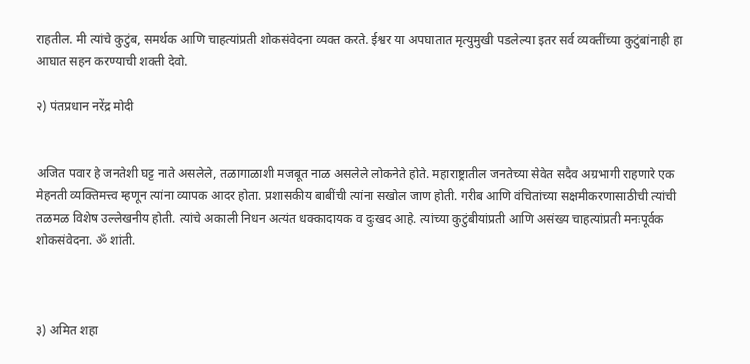राहतील. मी त्यांचे कुटुंब, समर्थक आणि चाहत्यांप्रती शोकसंवेदना व्यक्त करते. ईश्वर या अपघातात मृत्युमुखी पडलेल्या इतर सर्व व्यक्तींच्या कुटुंबांनाही हा आघात सहन करण्याची शक्ती देवो.

२) पंतप्रधान नरेंद्र मोदी


अजित पवार हे जनतेशी घट्ट नाते असलेले, तळागाळाशी मजबूत नाळ असलेले लोकनेते होते. महाराष्ट्रातील जनतेच्या सेवेत सदैव अग्रभागी राहणारे एक मेहनती व्यक्तिमत्त्व म्हणून त्यांना व्यापक आदर होता. प्रशासकीय बाबींची त्यांना सखोल जाण होती. गरीब आणि वंचितांच्या सक्षमीकरणासाठीची त्यांची तळमळ विशेष उल्लेखनीय होती. त्यांचे अकाली निधन अत्यंत धक्कादायक व दुःखद आहे. त्यांच्या कुटुंबीयांप्रती आणि असंख्य चाहत्यांप्रती मनःपूर्वक शोकसंवेदना. ॐ शांती.



३) अमित शहा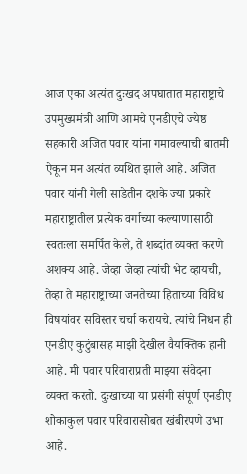आज एका अत्यंत दुःखद अपघातात महाराष्ट्राचे उपमुख्यमंत्री आणि आमचे एनडीएचे ज्येष्ठ सहकारी अजित पवार यांना गमावल्याची बातमी ऐकून मन अत्यंत व्यथित झाले आहे. अजित पवार यांनी गेली साडेतीन दशके ज्या प्रकारे महाराष्ट्रातील प्रत्येक वर्गाच्या कल्याणासाठी स्वतःला समर्पित केले, ते शब्दांत व्यक्त करणे अशक्य आहे. जेव्हा जेव्हा त्यांची भेट व्हायची, तेव्हा ते महाराष्ट्राच्या जनतेच्या हिताच्या विविध विषयांवर सविस्तर चर्चा करायचे. त्यांचे निधन ही एनडीए कुटुंबासह माझी देखील वैयक्तिक हानी आहे. मी पवार परिवाराप्रती माझ्या संवेदना व्यक्त करतो. दुःखाच्या या प्रसंगी संपूर्ण एनडीए शोकाकुल पवार परिवारासोबत खंबीरपणे उभा आहे.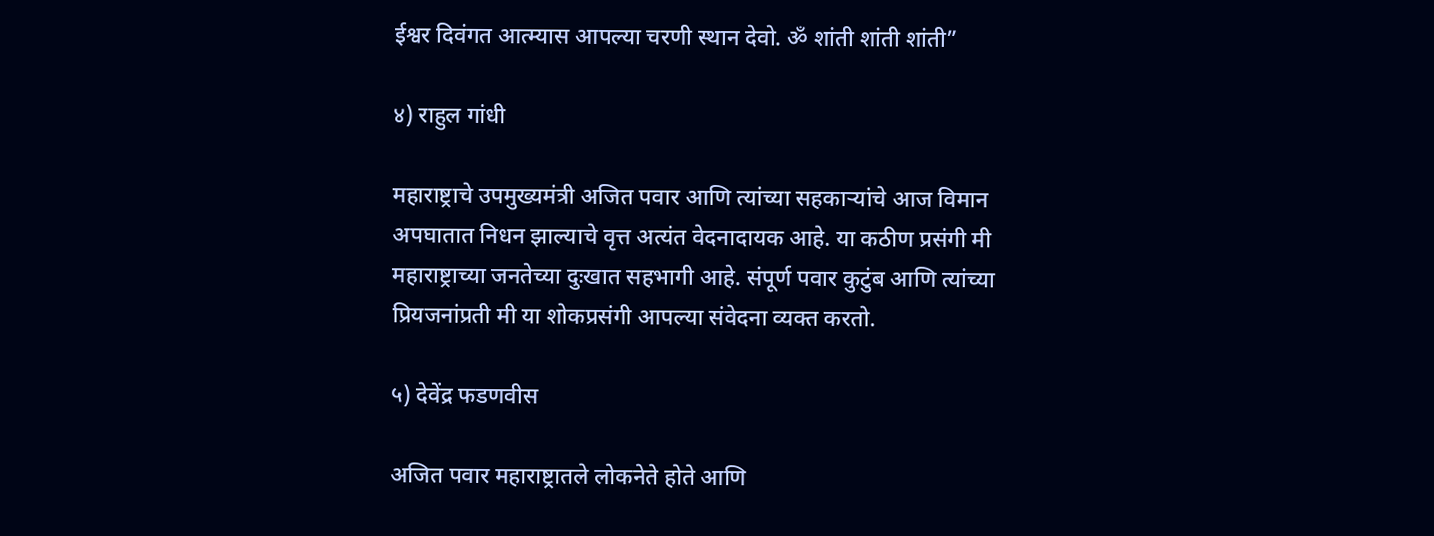ईश्वर दिवंगत आत्म्यास आपल्या चरणी स्थान देवो. ॐ शांती शांती शांती”

४) राहुल गांधी

महाराष्ट्राचे उपमुख्यमंत्री अजित पवार आणि त्यांच्या सहकाऱ्यांचे आज विमान अपघातात निधन झाल्याचे वृत्त अत्यंत वेदनादायक आहे. या कठीण प्रसंगी मी महाराष्ट्राच्या जनतेच्या दुःखात सहभागी आहे. संपूर्ण पवार कुटुंब आणि त्यांच्या प्रियजनांप्रती मी या शोकप्रसंगी आपल्या संवेदना व्यक्त करतो.

५) देवेंद्र फडणवीस

अजित पवार महाराष्ट्रातले लोकनेते होते आणि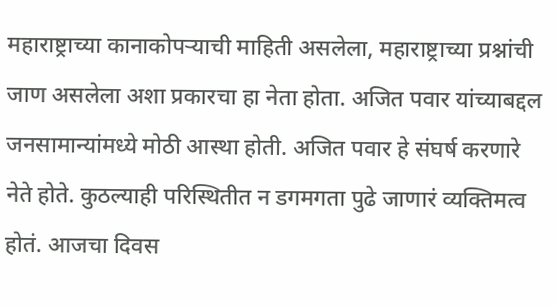महाराष्ट्राच्या कानाकोपऱ्याची माहिती असलेला, महाराष्ट्राच्या प्रश्नांची जाण असलेला अशा प्रकारचा हा नेता होता. अजित पवार यांच्याबद्दल जनसामान्यांमध्ये मोठी आस्था होती. अजित पवार हे संघर्ष करणारे नेते होते. कुठल्याही परिस्थितीत न डगमगता पुढे जाणारं व्यक्तिमत्व होतं. आजचा दिवस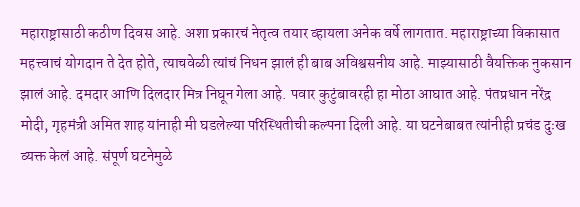महाराष्ट्रासाठी कठीण दिवस आहे. अशा प्रकारचं नेतृत्व तयार व्हायला अनेक वर्षे लागतात. महाराष्ट्राच्या विकासात महत्त्वाचं योगदान ते देत होते, त्याचवेळी त्यांचं निधन झालं ही बाब अविश्वसनीय आहे. माझ्यासाठी वैयक्तिक नुकसान झालं आहे. दमदार आणि दिलदार मित्र निघून गेला आहे. पवार कुटुंबावरही हा मोठा आघात आहे. पंतप्रधान नरेंद्र मोदी, गृहमंत्री अमित शाह यांनाही मी घडलेल्या परिस्थितीची कल्पना दिली आहे. या घटनेबाबत त्यांनीही प्रचंड दुःख व्यक्त केलं आहे. संपूर्ण घटनेमुळे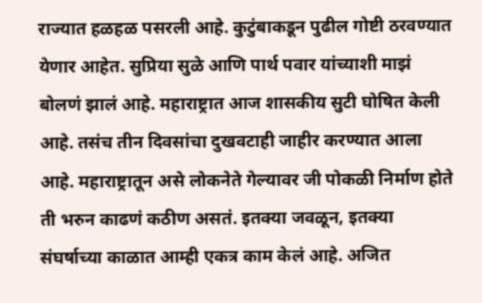राज्यात हळहळ पसरली आहे. कुटुंबाकडून पुढील गोष्टी ठरवण्यात येणार आहेत. सुप्रिया सुळे आणि पार्थ पवार यांच्याशी माझं बोलणं झालं आहे. महाराष्ट्रात आज शासकीय सुटी घोषित केली आहे. तसंच तीन दिवसांचा दुखवटाही जाहीर करण्यात आला आहे. महाराष्ट्रातून असे लोकनेते गेल्यावर जी पोकळी निर्माण होते ती भरुन काढणं कठीण असतं. इतक्या जवळून, इतक्या संघर्षाच्या काळात आम्ही एकत्र काम केलं आहे. अजित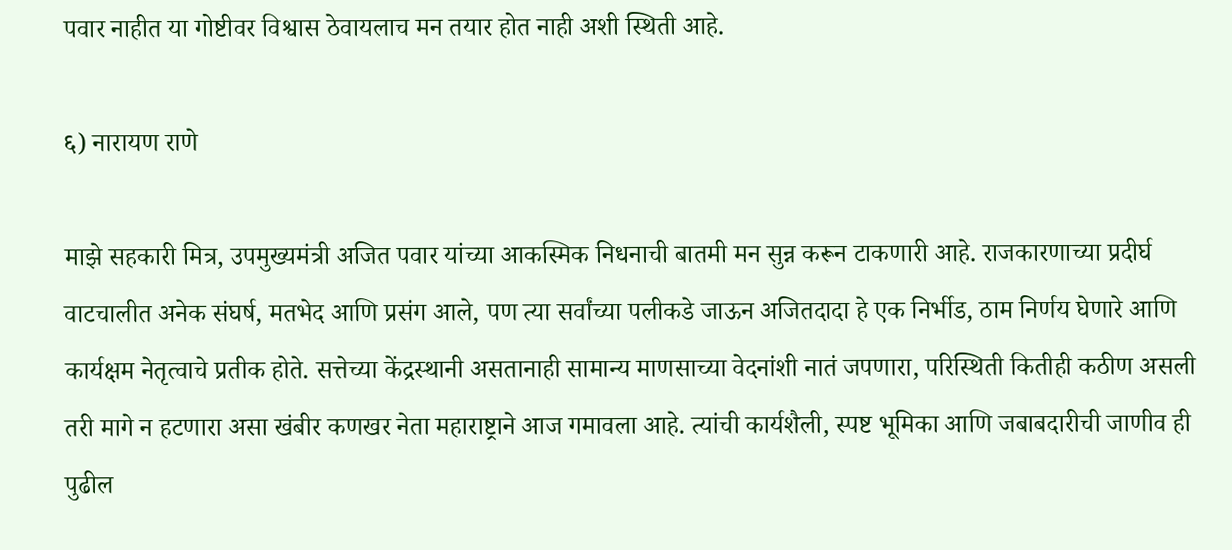पवार नाहीत या गोष्टीवर विश्वास ठेवायलाच मन तयार होत नाही अशी स्थिती आहे.

६) नारायण राणे

माझे सहकारी मित्र, उपमुख्यमंत्री अजित पवार यांच्या आकस्मिक निधनाची बातमी मन सुन्न करून टाकणारी आहे. राजकारणाच्या प्रदीर्घ वाटचालीत अनेक संघर्ष, मतभेद आणि प्रसंग आले, पण त्या सर्वांच्या पलीकडे जाऊन अजितदादा हे एक निर्भीड, ठाम निर्णय घेणारे आणि कार्यक्षम नेतृत्वाचे प्रतीक होते. सत्तेच्या केंद्रस्थानी असतानाही सामान्य माणसाच्या वेदनांशी नातं जपणारा, परिस्थिती कितीही कठीण असली तरी मागे न हटणारा असा खंबीर कणखर नेता महाराष्ट्राने आज गमावला आहे. त्यांची कार्यशैली, स्पष्ट भूमिका आणि जबाबदारीची जाणीव ही पुढील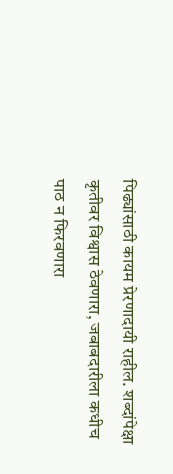पिढ्यांसाठी कायम प्रेरणादायी राहील. शब्दांपेक्षा कृतीवर विश्वास ठेवणारा, जबाबदारीला कधीच पाठ न फिरवणारा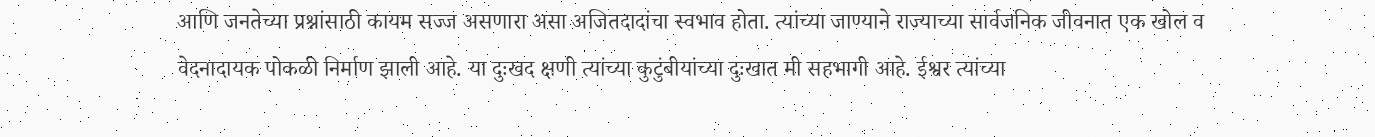आणि जनतेच्या प्रश्नांसाठी कायम सज्ज असणारा असा अजितदादांचा स्वभाव होता. त्यांच्या जाण्याने राज्याच्या सार्वजनिक जीवनात एक खोल व वेदनादायक पोकळी निर्माण झाली आहे. या दुःखद क्षणी त्यांच्या कुटुंबीयांच्या दुःखात मी सहभागी आहे. ईश्वर त्यांच्या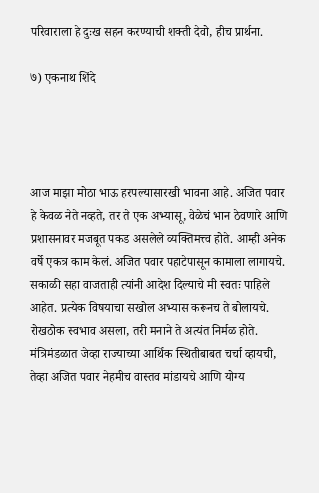परिवाराला हे दुःख सहन करण्याची शक्ती देवो, हीच प्रार्थना.

७) एकनाथ शिंदे




आज माझा मोठा भाऊ हरपल्यासारखी भावना आहे. अजित पवार हे केवळ नेते नव्हते, तर ते एक अभ्यासू, वेळेचं भान ठेवणारे आणि प्रशासनावर मजबूत पकड असलेले व्यक्तिमत्त्व होते. आम्ही अनेक वर्षे एकत्र काम केलं. अजित पवार पहाटेपासून कामाला लागायचे. सकाळी सहा वाजताही त्यांनी आदेश दिल्याचे मी स्वतः पाहिले आहेत. प्रत्येक विषयाचा सखोल अभ्यास करूनच ते बोलायचे. रोखठोक स्वभाव असला, तरी मनाने ते अत्यंत निर्मळ होते. मंत्रिमंडळात जेव्हा राज्याच्या आर्थिक स्थितीबाबत चर्चा व्हायची, तेव्हा अजित पवार नेहमीच वास्तव मांडायचे आणि योग्य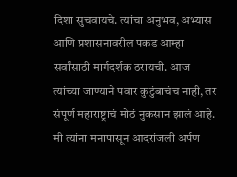दिशा सुचवायचे. त्यांचा अनुभव, अभ्यास आणि प्रशासनावरील पकड आम्हा सर्वांसाठी मार्गदर्शक ठरायची. आज त्यांच्या जाण्याने पवार कुटुंबाचंच नाही, तर संपूर्ण महाराष्ट्राचं मोठं नुकसान झालं आहे. मी त्यांना मनापासून आदरांजली अर्पण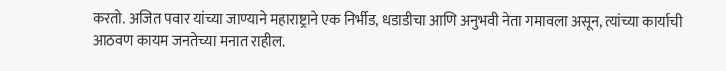करतो. अजित पवार यांच्या जाण्याने महाराष्ट्राने एक निर्भीड, धडाडीचा आणि अनुभवी नेता गमावला असून, त्यांच्या कार्याची आठवण कायम जनतेच्या मनात राहील.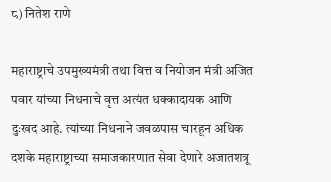८) नितेश राणे

महाराष्ट्राचे उपमुख्यमंत्री तथा वित्त व नियोजन मंत्री अजित पवार यांच्या निधनाचे वृत्त अत्यंत धक्कादायक आणि दुःखद आहे. त्यांच्या निधनाने जवळपास चारहून अधिक दशके महाराष्ट्राच्या समाजकारणात सेवा देणारे अजातशत्रू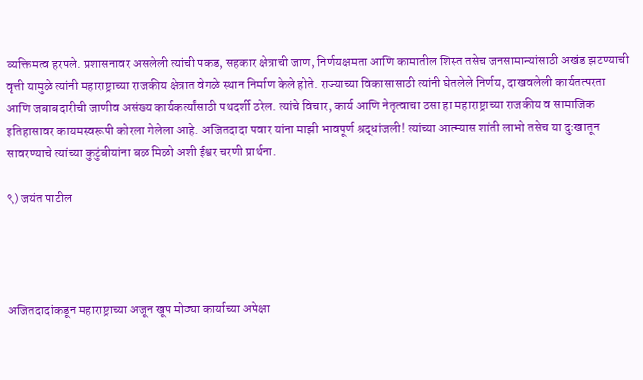व्यक्तिमत्व हरपले. प्रशासनावर असलेली त्यांची पकड, सहकार क्षेत्राची जाण, निर्णयक्षमता आणि कामातील शिस्त तसेच जनसामान्यांसाठी अखंड झटण्याची वृत्ती यामुळे त्यांनी महाराष्ट्राच्या राजकीय क्षेत्रात वेगळे स्थान निर्माण केले होते. राज्याच्या विकासासाठी त्यांनी घेतलेले निर्णय, दाखवलेली कार्यतत्परता आणि जबाबदारीची जाणीव असंख्य कार्यकर्त्यांसाठी पथदर्शी ठरेल. त्यांचे विचार, कार्य आणि नेतृत्वाचा ठसा हा महाराष्ट्राच्या राजकीय व सामाजिक इतिहासावर कायमस्वरूपी कोरला गेलेला आहे. अजितदादा पवार यांना माझी भावपूर्ण श्रद्धांजली! त्यांच्या आत्म्यास शांती लाभो तसेच या दुःखातून सावरण्याचे त्यांच्या कुटुंबीयांना बळ मिळो अशी ईश्वर चरणी प्रार्थना.

९) जयंत पाटील




अजितदादांकडून महाराष्ट्राच्या अजून खूप मोठ्या कार्याच्या अपेक्षा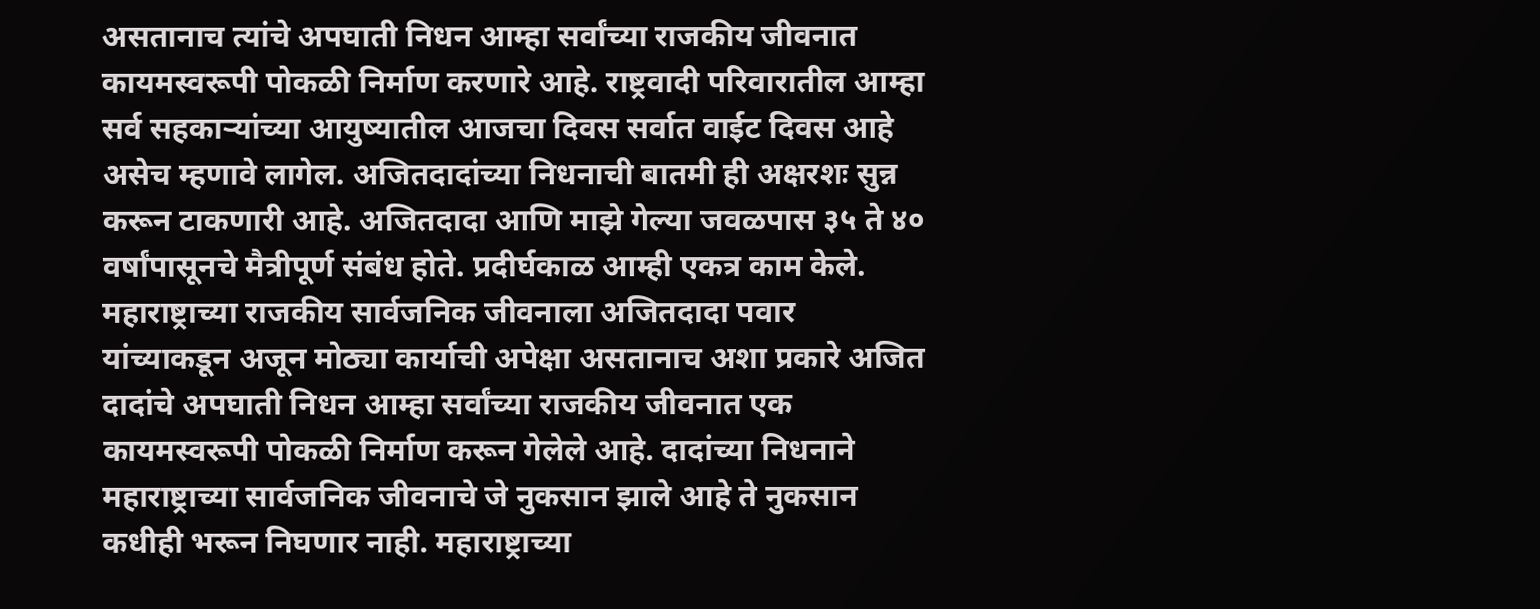असतानाच त्यांचे अपघाती निधन आम्हा सर्वांच्या राजकीय जीवनात कायमस्वरूपी पोकळी निर्माण करणारे आहे. राष्ट्रवादी परिवारातील आम्हा सर्व सहकाऱ्यांच्या आयुष्यातील आजचा दिवस सर्वात वाईट दिवस आहे असेच म्हणावे लागेल. अजितदादांच्या निधनाची बातमी ही अक्षरशः सुन्न करून टाकणारी आहे. अजितदादा आणि माझे गेल्या जवळपास ३५ ते ४० वर्षांपासूनचे मैत्रीपूर्ण संबंध होते. प्रदीर्घकाळ आम्ही एकत्र काम केले. महाराष्ट्राच्या राजकीय सार्वजनिक जीवनाला अजितदादा पवार यांच्याकडून अजून मोठ्या कार्याची अपेक्षा असतानाच अशा प्रकारे अजित दादांचे अपघाती निधन आम्हा सर्वांच्या राजकीय जीवनात एक कायमस्वरूपी पोकळी निर्माण करून गेलेले आहे. दादांच्या निधनाने महाराष्ट्राच्या सार्वजनिक जीवनाचे जे नुकसान झाले आहे ते नुकसान कधीही भरून निघणार नाही. महाराष्ट्राच्या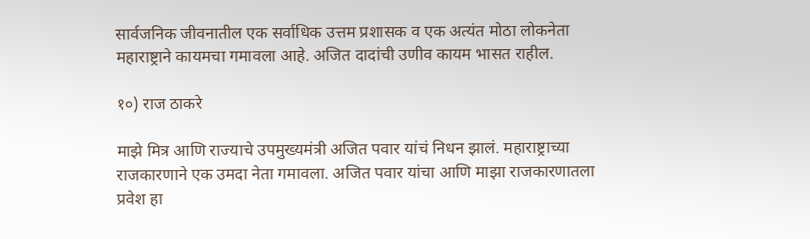सार्वजनिक जीवनातील एक सर्वाधिक उत्तम प्रशासक व एक अत्यंत मोठा लोकनेता महाराष्ट्राने कायमचा गमावला आहे. अजित दादांची उणीव कायम भासत राहील.

१०) राज ठाकरे

माझे मित्र आणि राज्याचे उपमुख्यमंत्री अजित पवार यांचं निधन झालं. महाराष्ट्राच्या राजकारणाने एक उमदा नेता गमावला. अजित पवार यांचा आणि माझा राजकारणातला प्रवेश हा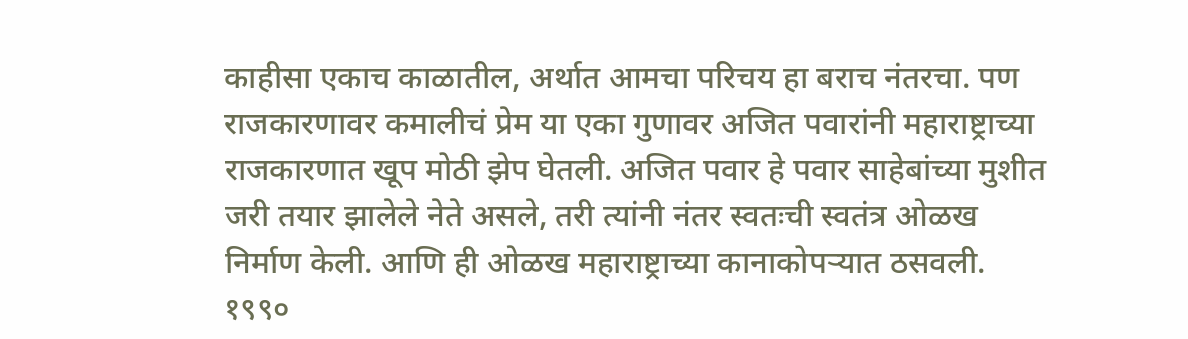काहीसा एकाच काळातील, अर्थात आमचा परिचय हा बराच नंतरचा. पण राजकारणावर कमालीचं प्रेम या एका गुणावर अजित पवारांनी महाराष्ट्राच्या राजकारणात खूप मोठी झेप घेतली. अजित पवार हे पवार साहेबांच्या मुशीत जरी तयार झालेले नेते असले, तरी त्यांनी नंतर स्वतःची स्वतंत्र ओळख निर्माण केली. आणि ही ओळख महाराष्ट्राच्या कानाकोपऱ्यात ठसवली. १९९०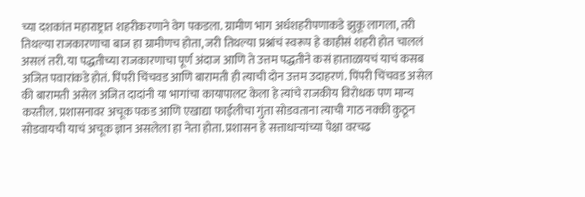च्या दशकांत महाराष्ट्रात शहरीकरणाने वेग पकडला. ग्रामीण भाग अर्धशहरीपणाकडे झुकू लागला, तरी तिथल्या राजकारणाचा बाज हा ग्रामीणच होता, जरी तिथल्या प्रश्नांचं स्वरूप हे काहीसं शहरी होत चाललं असलं तरी. या पद्धतीच्या राजकारणाचा पूर्ण अंदाज आणि ते उत्तम पद्धतीने कसं हाताळायचं याचं कसब अजित पवारांकडे होतं. पिंपरी चिंचवड आणि बारामती ही त्याची दोन उत्तम उदाहरणं. पिंपरी चिंचवड असेल की बारामती असेल अजित दादांनी या भागांचा कायापालट केला हे त्यांचे राजकीय विरोधक पण मान्य करतील. प्रशासनावर अचूक पकड आणि एखाद्या फाईलीचा गुंता सोडवताना त्याची गाठ नक्की कुठून सोडवायची याचं अचूक ज्ञान असलेला हा नेता होता. प्रशासन हे सत्ताधाऱ्यांच्या पेक्षा वरचढ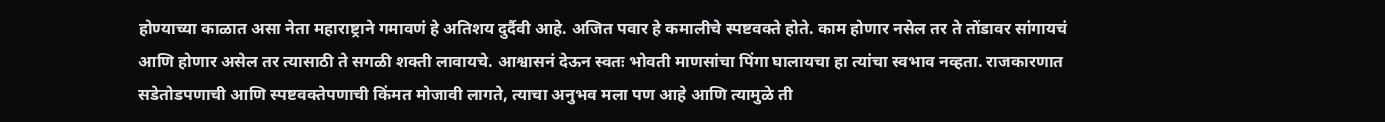होण्याच्या काळात असा नेता महाराष्ट्राने गमावणं हे अतिशय दुर्दैवी आहे. अजित पवार हे कमालीचे स्पष्टवक्ते होते. काम होणार नसेल तर ते तोंडावर सांगायचं आणि होणार असेल तर त्यासाठी ते सगळी शक्ती लावायचे. आश्वासनं देऊन स्वतः भोवती माणसांचा पिंगा घालायचा हा त्यांचा स्वभाव नव्हता. राजकारणात सडेतोडपणाची आणि स्पष्टवक्तेपणाची किंमत मोजावी लागते, त्याचा अनुभव मला पण आहे आणि त्यामुळे ती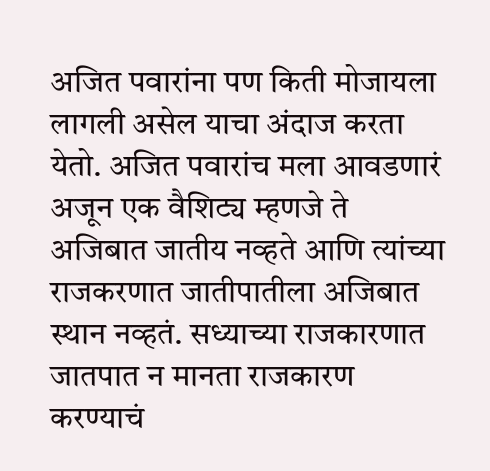अजित पवारांना पण किती मोजायला लागली असेल याचा अंदाज करता येतो. अजित पवारांच मला आवडणारं अजून एक वैशिट्य म्हणजे ते अजिबात जातीय नव्हते आणि त्यांच्या राजकरणात जातीपातीला अजिबात स्थान नव्हतं. सध्याच्या राजकारणात जातपात न मानता राजकारण करण्याचं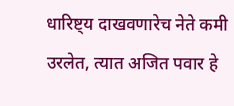धारिष्ट्य दाखवणारेच नेते कमी उरलेत, त्यात अजित पवार हे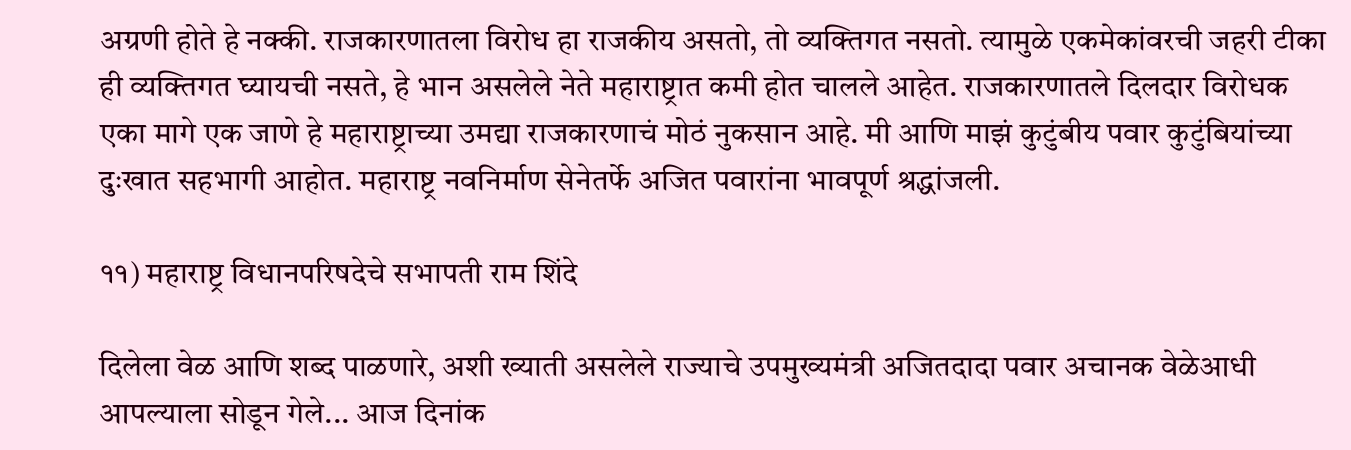अग्रणी होते हे नक्की. राजकारणातला विरोध हा राजकीय असतो, तो व्यक्तिगत नसतो. त्यामुळे एकमेकांवरची जहरी टीका ही व्यक्तिगत घ्यायची नसते, हे भान असलेले नेते महाराष्ट्रात कमी होत चालले आहेत. राजकारणातले दिलदार विरोधक एका मागे एक जाणे हे महाराष्ट्राच्या उमद्या राजकारणाचं मोठं नुकसान आहे. मी आणि माझं कुटुंबीय पवार कुटुंबियांच्या दुःखात सहभागी आहोत. महाराष्ट्र नवनिर्माण सेनेतर्फे अजित पवारांना भावपूर्ण श्रद्धांजली.

११) महाराष्ट्र विधानपरिषदेचे सभापती राम शिंदे

दिलेला वेळ आणि शब्द पाळणारे, अशी ख्याती असलेले राज्याचे उपमुख्यमंत्री अजितदादा पवार अचानक वेळेआधी आपल्याला सोडून गेले... आज दिनांक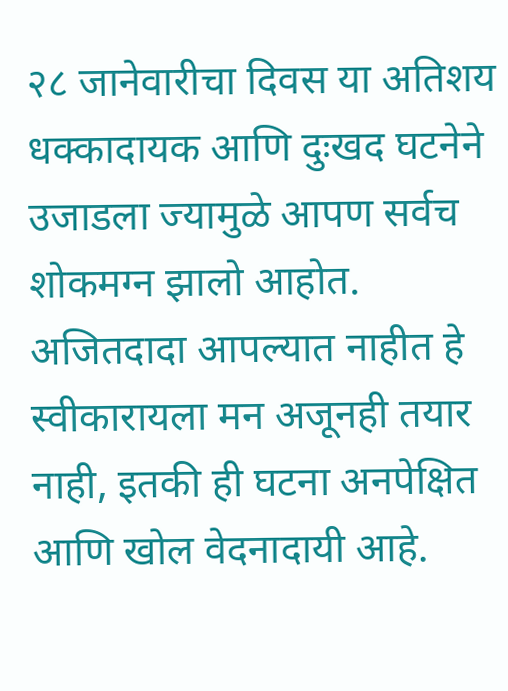२८ जानेवारीचा दिवस या अतिशय धक्कादायक आणि दुःखद घटनेने उजाडला ज्यामुळे आपण सर्वच शोकमग्न झालो आहोत. अजितदादा आपल्यात नाहीत हे स्वीकारायला मन अजूनही तयार नाही, इतकी ही घटना अनपेक्षित आणि खोल वेदनादायी आहे.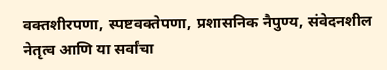वक्तशीरपणा, स्पष्टवक्तेपणा, प्रशासनिक नैपुण्य, संवेदनशील नेतृत्व आणि या सर्वांचा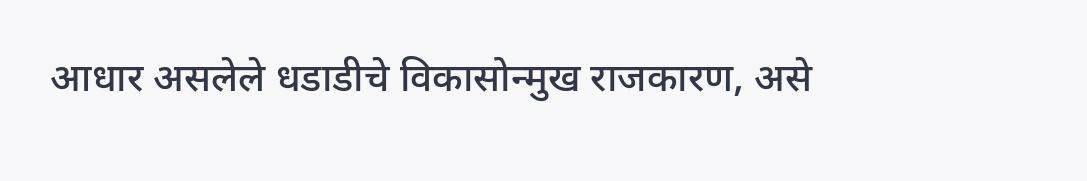आधार असलेले धडाडीचे विकासोन्मुख राजकारण, असे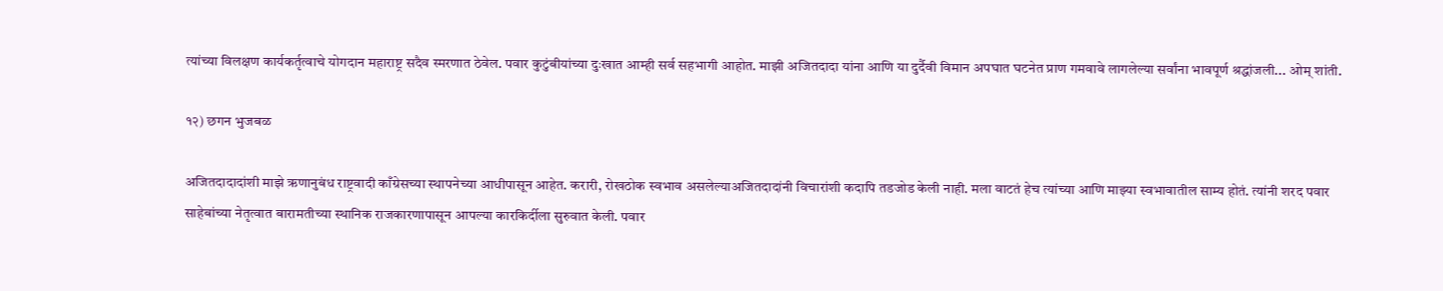त्यांच्या विलक्षण कार्यकर्तृत्वाचे योगदान महाराष्ट्र सदैव स्मरणात ठेवेल. पवार कुटुंबीयांच्या दुःखात आम्ही सर्व सहभागी आहोत. माझी अजितदादा यांना आणि या दुर्दैवी विमान अपघात घटनेत प्राण गमवावे लागलेल्या सर्वांना भावपूर्ण श्रद्धांजली... ओम् शांती.

१२) छगन भुजबळ

अजितदादादांशी माझे ऋणानुबंध राष्ट्रवादी काँग्रेसच्या स्थापनेच्या आधीपासून आहेत. करारी, रोखठोक स्वभाव असलेल्याअजितदादांनी विचारांशी कदापि तडजोड केली नाही. मला वाटतं हेच त्यांच्या आणि माझ्या स्वभावातील साम्य होतं. त्यांनी शरद पवार साहेबांच्या नेतृत्वात बारामतीच्या स्थानिक राजकारणापासून आपल्या कारकिर्दीला सुरुवात केली. पवार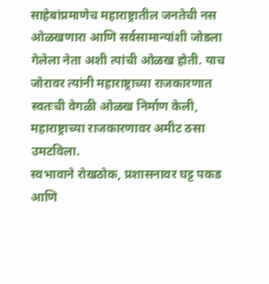साहेबांप्रमाणेच महाराष्ट्रातील जनतेची नस ओळखणारा आणि सर्वसामान्यांशी जोडला गेलेला नेता अशी त्यांची ओळख होती. याच जोरावर त्यांनी महाराष्ट्राच्या राजकारणात स्वतःची वेगळी ओळख निर्माण केली, महाराष्ट्राच्या राजकारणावर अमीट ठसा उमटविला.
स्वभावाने रोखठोक, प्रशासनावर घट्ट पकड आणि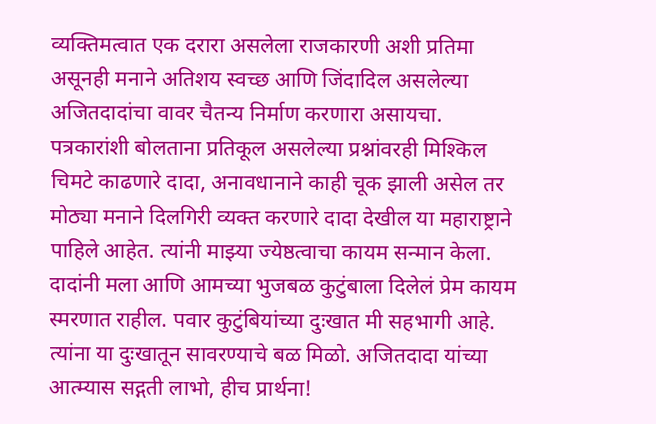व्यक्तिमत्वात एक दरारा असलेला राजकारणी अशी प्रतिमा असूनही मनाने अतिशय स्वच्छ आणि जिंदादिल असलेल्या अजितदादांचा वावर चैतन्य निर्माण करणारा असायचा. पत्रकारांशी बोलताना प्रतिकूल असलेल्या प्रश्नांवरही मिश्किल चिमटे काढणारे दादा, अनावधानाने काही चूक झाली असेल तर मोठ्या मनाने दिलगिरी व्यक्त करणारे दादा देखील या महाराष्ट्राने पाहिले आहेत. त्यांनी माझ्या ज्येष्ठत्वाचा कायम सन्मान केला. दादांनी मला आणि आमच्या भुजबळ कुटुंबाला दिलेलं प्रेम कायम स्मरणात राहील. पवार कुटुंबियांच्या दुःखात मी सहभागी आहे. त्यांना या दुःखातून सावरण्याचे बळ मिळो. अजितदादा यांच्या आत्म्यास सद्गती लाभो, हीच प्रार्थना!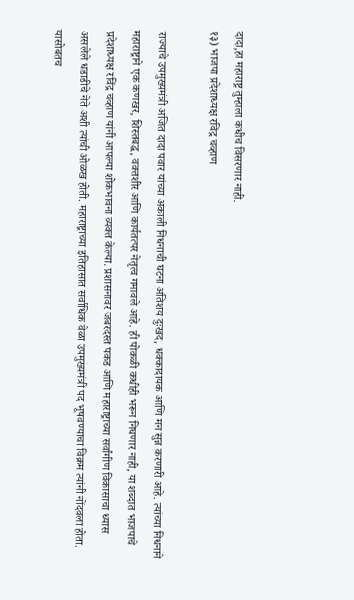दादा,हा महाराष्ट्र तुम्हाला कधीच विसरणार नाही.
१३) भाजपा प्रदेशाध्यक्ष रविंद्र चव्हाण

राज्याचे उपमुख्यमंत्री अजित दादा पवार यांच्या अकाली निधनाची घटना अतिशय दुःखद, धक्कादायक आणि मन सुन्न करणारी आहे. त्यांच्या निधनाने महाराष्ट्राने एक कणखर, शिस्तबद्ध, वक्तशीर आणि कार्यतत्पर नेतृत्व गमावले आहे. ही पोकळी कधीही भरून निघणार नाही, या शब्दात भाजपाचे प्रदेशाध्यक्ष रविंद्र चव्हाण यांनी आपल्या शोकभावना व्यक्त केल्या. प्रशासनावर जबरदस्त पकड आणि महाराष्ट्राच्या सर्वांगीण विकासाचा ध्यास असलेले धडाडीचे नेते अशी त्यांची ओळख होती. महाराष्ट्राच्या इतिहासात सर्वाधिक वेळा उपमुख्यमंत्री पद भूषवण्याचा विक्रम त्यांनी नोंदवला होता. यासोबतच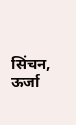सिंचन, ऊर्जा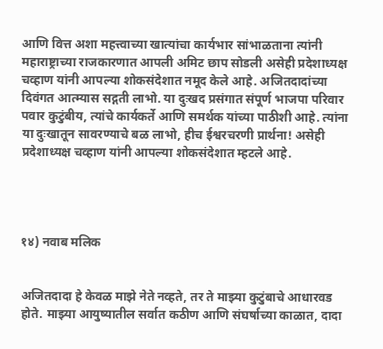आणि वित्त अशा महत्त्वाच्या खात्यांचा कार्यभार सांभाळताना त्यांनी महाराष्ट्राच्या राजकारणात आपली अमिट छाप सोडली असेही प्रदेशाध्यक्ष चव्हाण यांनी आपल्या शोकसंदेशात नमूद केले आहे. अजितदादांच्या दिवंगत आत्म्यास सद्गती लाभो. या दुःखद प्रसंगात संपूर्ण भाजपा परिवार पवार कुटुंबीय, त्यांचे कार्यकर्ते आणि समर्थक यांच्या पाठीशी आहे. त्यांना या दुःखातून सावरण्याचे बळ लाभो, हीच ईश्वरचरणी प्रार्थना! असेही प्रदेशाध्यक्ष चव्हाण यांनी आपल्या शोकसंदेशात म्हटले आहे.




१४) नवाब मलिक


अजितदादा हे केवळ माझे नेते नव्हते, तर ते माझ्या कुटुंबाचे आधारवड होते. माझ्या आयुष्यातील सर्वात कठीण आणि संघर्षाच्या काळात, दादा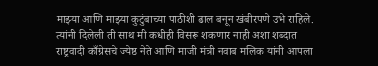माझ्या आणि माझ्या कुटुंबाच्या पाठीशी ढाल बनून खंबीरपणे उभे राहिले. त्यांनी दिलेली ती साथ मी कधीही विसरू शकणार नाही अशा शब्दात राष्ट्रवादी काँग्रेसचे ज्येष्ठ नेते आणि माजी मंत्री नवाब मलिक यांनी आपला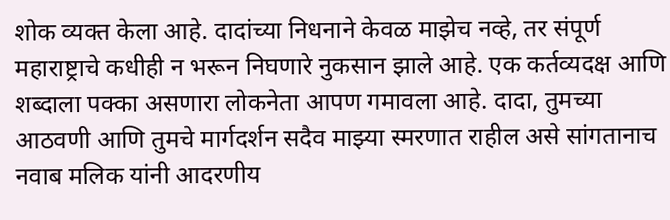शोक व्यक्त केला आहे. दादांच्या निधनाने केवळ माझेच नव्हे, तर संपूर्ण महाराष्ट्राचे कधीही न भरून निघणारे नुकसान झाले आहे. एक कर्तव्यदक्ष आणि शब्दाला पक्का असणारा लोकनेता आपण गमावला आहे. दादा, तुमच्या आठवणी आणि तुमचे मार्गदर्शन सदैव माझ्या स्मरणात राहील असे सांगतानाच नवाब मलिक यांनी आदरणीय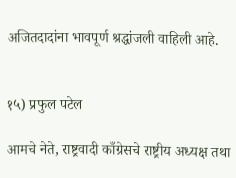अजितदादांना भावपूर्ण श्रद्धांजली वाहिली आहे.


१५) प्रफुल पटेल

आमचे नेते, राष्ट्रवादी काँग्रेसचे राष्ट्रीय अध्यक्ष तथा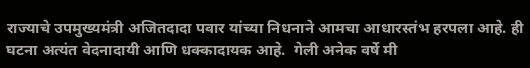राज्याचे उपमुख्यमंत्री अजितदादा पवार यांच्या निधनाने आमचा आधारस्तंभ हरपला आहे. ही घटना अत्यंत वेदनादायी आणि धक्कादायक आहे.  गेली अनेक वर्षे मी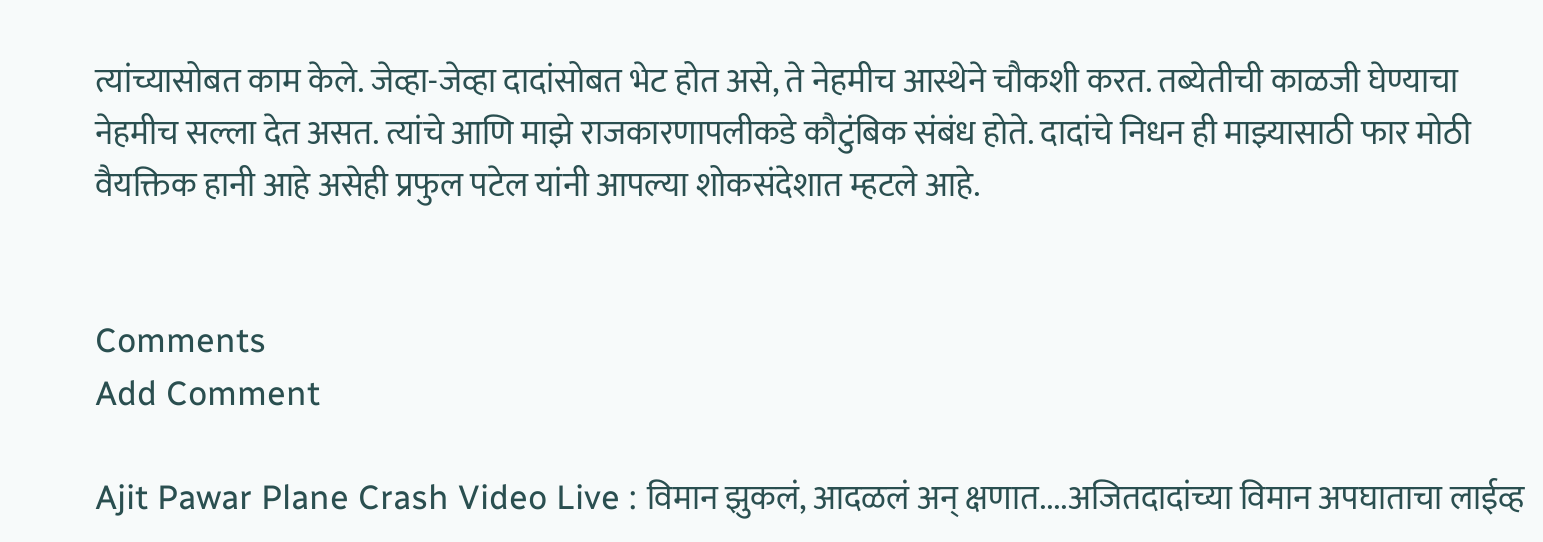त्यांच्यासोबत काम केले. जेव्हा-जेव्हा दादांसोबत भेट होत असे, ते नेहमीच आस्थेने चौकशी करत. तब्येतीची काळजी घेण्याचा नेहमीच सल्ला देत असत. त्यांचे आणि माझे राजकारणापलीकडे कौटुंबिक संबंध होते. दादांचे निधन ही माझ्यासाठी फार मोठी वैयक्तिक हानी आहे असेही प्रफुल पटेल यांनी आपल्या शोकसंदेशात म्हटले आहे.


Comments
Add Comment

Ajit Pawar Plane Crash Video Live : विमान झुकलं, आदळलं अन् क्षणात....अजितदादांच्या विमान अपघाताचा लाईव्ह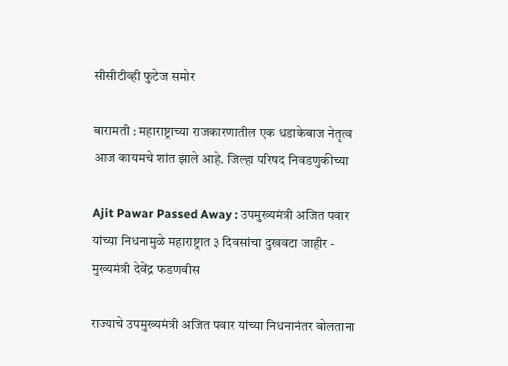सीसीटीव्ही फुटेज समोर

बारामती : महाराष्ट्राच्या राजकारणातील एक धडाकेबाज नेतृत्व आज कायमचे शांत झाले आहे. जिल्हा परिषद निवडणुकीच्या

Ajit Pawar Passed Away : उपमुख्यमंत्री अजित पवार यांच्या निधनामुळे महाराष्ट्रात ३ दिवसांचा दुखवटा जाहीर - मुख्यमंत्री देवेंद्र फडणवीस

राज्याचे उपमुख्यमंत्री अजित पवार यांच्या निधनानंतर बोलताना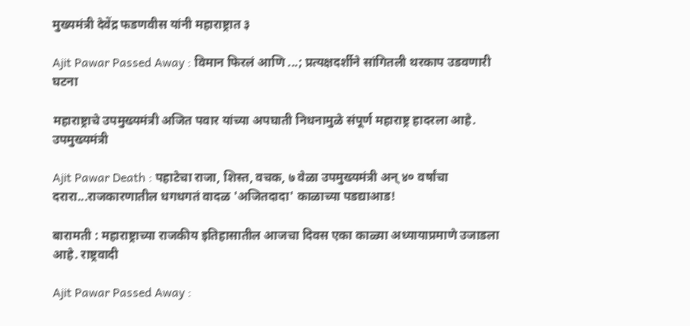मुख्यमंत्री देवेंद्र फडणवीस यांनी महाराष्ट्रात ३

Ajit Pawar Passed Away : विमान फिरलं आणि ...; प्रत्यक्षदर्शीने सांगितली थरकाप उडवणारी घटना

महाराष्ट्राचे उपमुख्यमंत्री अजित पवार यांच्या अपघाती निधनामुळे संपूर्ण महाराष्ट्र हादरला आहे. उपमुख्यमंत्री

Ajit Pawar Death : पहाटेचा राजा, शिस्त, वचक, ७ वेळा उपमुख्यमंत्री अन् ४० वर्षांचा दरारा...राजकारणातील धगधगतं वादळ 'अजितदादा' काळाच्या पडद्याआड!

बारामती : महाराष्ट्राच्या राजकीय इतिहासातील आजचा दिवस एका काळ्या अध्यायाप्रमाणे उजाडला आहे. राष्ट्रवादी

Ajit Pawar Passed Away :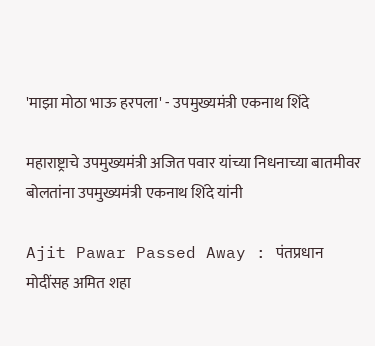'माझा मोठा भाऊ हरपला' - उपमुख्यमंत्री एकनाथ शिंदे

महाराष्ट्राचे उपमुख्यमंत्री अजित पवार यांच्या निधनाच्या बातमीवर बोलतांना उपमुख्यमंत्री एकनाथ शिंदे यांनी

Ajit Pawar Passed Away : पंतप्रधान मोदींसह अमित शहा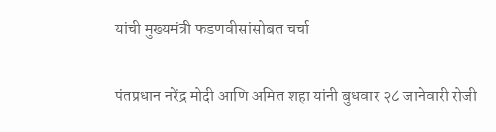यांची मुख्यमंत्री फडणवीसांसोबत चर्चा

पंतप्रधान नरेंद्र मोदी आणि अमित शहा यांनी बुधवार २८ जानेवारी रोजी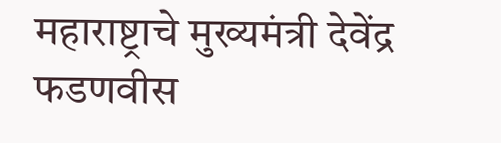महाराष्ट्राचे मुख्यमंत्री देवेंद्र फडणवीस